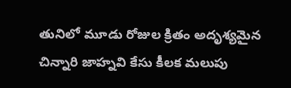తునిలో మూడు రోజుల క్రితం అదృశ్యమైన చిన్నారి జాహ్నవి కేసు కీలక మలుపు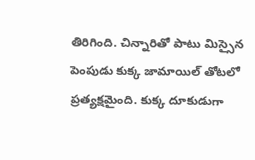తిరిగింది. చిన్నారితో పాటు మిస్సైన పెంపుడు కుక్క జామాయిల్ తోటలో ప్రత్యక్షమైంది. కుక్క దూకుడుగా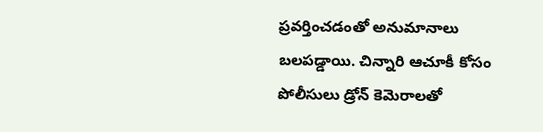ప్రవర్తించడంతో అనుమానాలు బలపడ్డాయి. చిన్నారి ఆచూకీ కోసం పోలీసులు డ్రోన్ కెమెరాలతో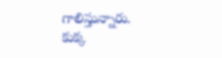గాలిస్తున్నారు. కుక్క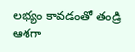లభ్యం కావడంతో తండ్రి ఆశగా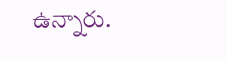ఉన్నారు.